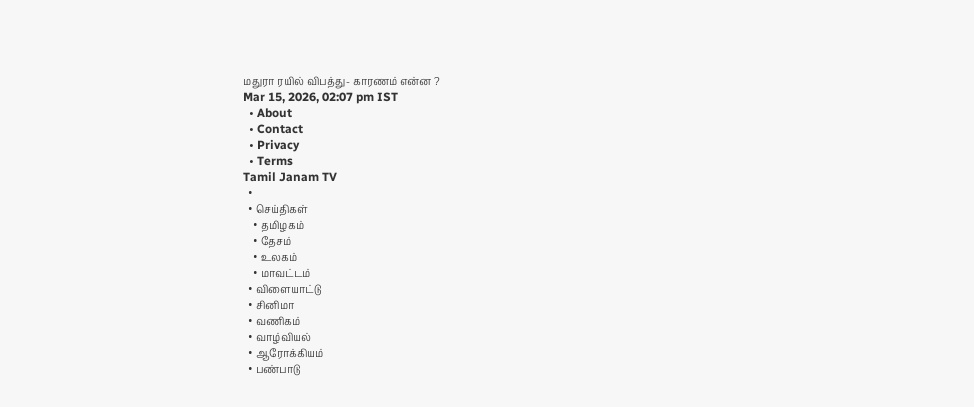மதுரா ரயில் விபத்து- காரணம் என்ன ?
Mar 15, 2026, 02:07 pm IST
  • About
  • Contact
  • Privacy
  • Terms
Tamil Janam TV
  •
  • செய்திகள்
    • தமிழகம்
    • தேசம்
    • உலகம்
    • மாவட்டம்
  • விளையாட்டு
  • சினிமா
  • வணிகம்
  • வாழ்வியல்
  • ஆரோக்கியம்
  • பண்பாடு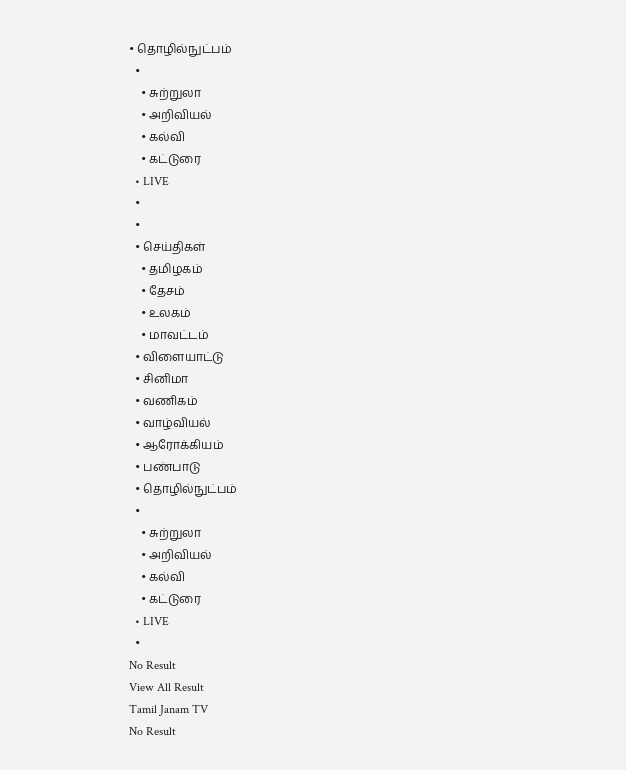• தொழில்நுட்பம்
  •
    • சுற்றுலா
    • அறிவியல்
    • கல்வி
    • கட்டுரை
  • LIVE
  •
  •
  • செய்திகள்
    • தமிழகம்
    • தேசம்
    • உலகம்
    • மாவட்டம்
  • விளையாட்டு
  • சினிமா
  • வணிகம்
  • வாழ்வியல்
  • ஆரோக்கியம்
  • பண்பாடு
  • தொழில்நுட்பம்
  •
    • சுற்றுலா
    • அறிவியல்
    • கல்வி
    • கட்டுரை
  • LIVE
  •
No Result
View All Result
Tamil Janam TV
No Result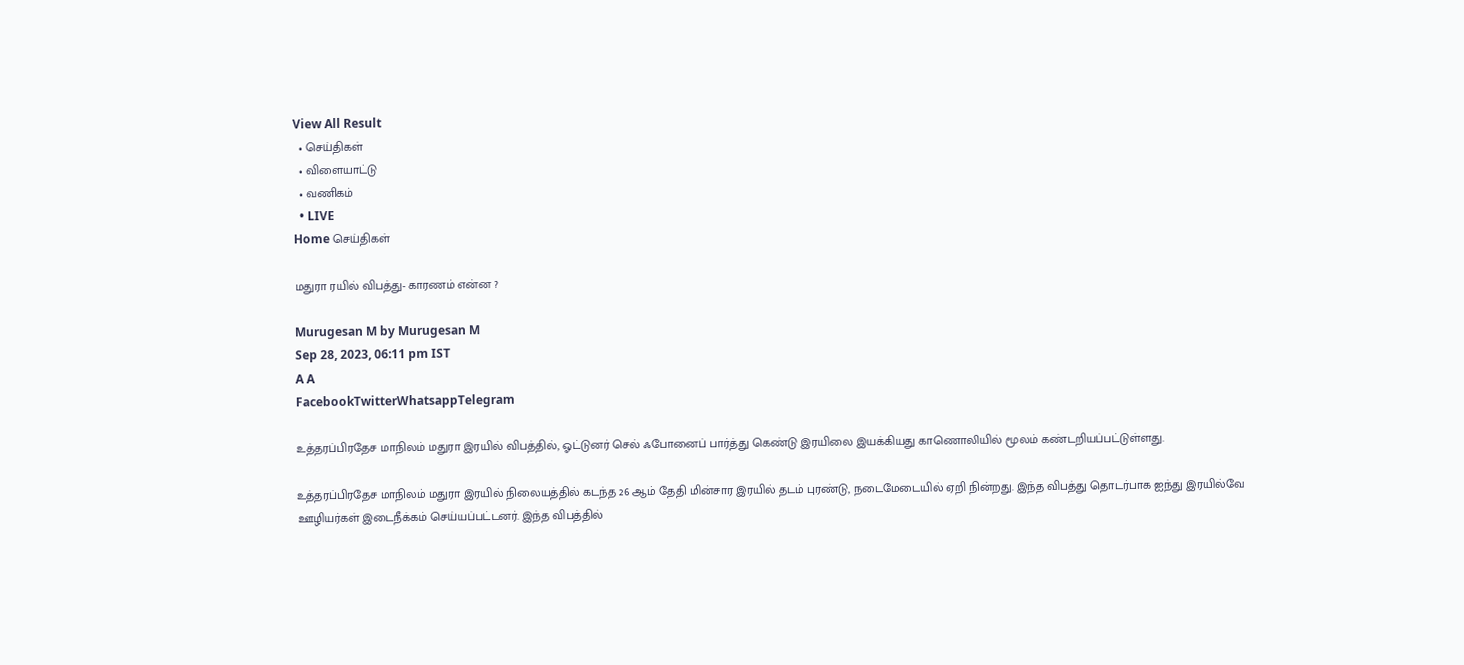View All Result
  • செய்திகள்
  • விளையாட்டு
  • வணிகம்
  • LIVE
Home செய்திகள்

மதுரா ரயில் விபத்து- காரணம் என்ன ?

Murugesan M by Murugesan M
Sep 28, 2023, 06:11 pm IST
A A
FacebookTwitterWhatsappTelegram

உத்தரப்பிரதேச மாநிலம் மதுரா இரயில் விபத்தில், ஓட்டுனர் செல் ஃபோனைப் பார்த்து கெண்டு இரயிலை இயக்கியது காணொலியில் மூலம் கண்டறியப்பட்டுள்ளது.

உத்தரப்பிரதேச மாநிலம் மதுரா இரயில் நிலையத்தில் கடந்த 26 ஆம் தேதி மின்சார இரயில் தடம் புரண்டு, நடைமேடையில் ஏறி நின்றது. இந்த விபத்து தொடர்பாக ஐந்து இரயில்வே ஊழியர்கள் இடைநீக்கம் செய்யப்பட்டனர். இந்த விபத்தில்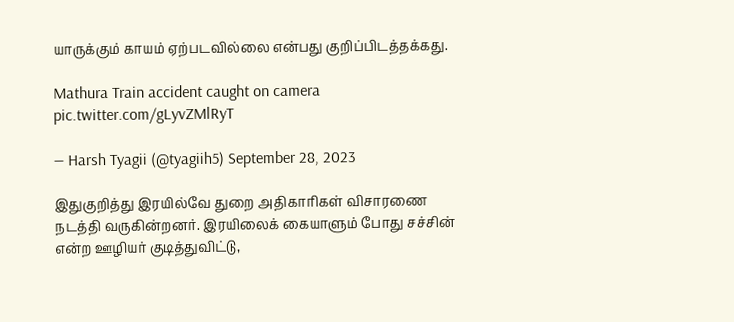யாருக்கும் காயம் ஏற்படவில்லை என்பது குறிப்பிடத்தக்கது.

Mathura Train accident caught on camera pic.twitter.com/gLyvZMlRyT

— Harsh Tyagii (@tyagiih5) September 28, 2023

இதுகுறித்து இரயில்வே துறை அதிகாரிகள் விசாரணை நடத்தி வருகின்றனர். இரயிலைக் கையாளும் போது சச்சின் என்ற ஊழியர் குடித்துவிட்டு,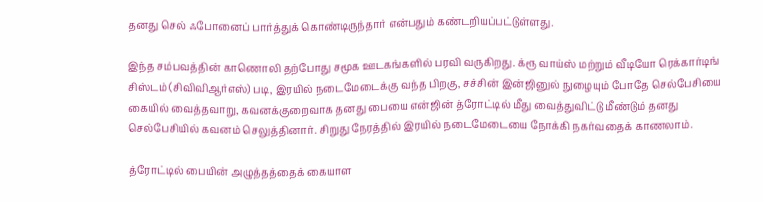தனது செல் ஃபோனைப் பார்த்துக் கொண்டிருந்தார் என்பதும் கண்டறியப்பட்டுள்ளது.

இந்த சம்பவத்தின் காணொலி தற்போது சமூக ஊடகங்களில் பரவி வருகிறது. க்ரூ வாய்ஸ் மற்றும் வீடியோ ரெக்கார்டிங் சிஸ்டம் (சிவிவிஆர்எஸ்) படி, இரயில் நடைமேடைக்கு வந்த பிறகு, சச்சின் இன்ஜினுல் நுழையும் போதே செல்பேசியை கையில் வைத்தவாறு, கவனக்குறைவாக தனது பையை என்ஜின் த்ரோட்டில் மீது வைத்துவிட்டு மீண்டும் தனது செல்பேசியில் கவனம் செலுத்தினார். சிறுது நேரத்தில் இரயில் நடைமேடையை நோக்கி நகர்வதைக் காணலாம்.

த்ரோட்டில் பையின் அழுத்தத்தைக் கையாள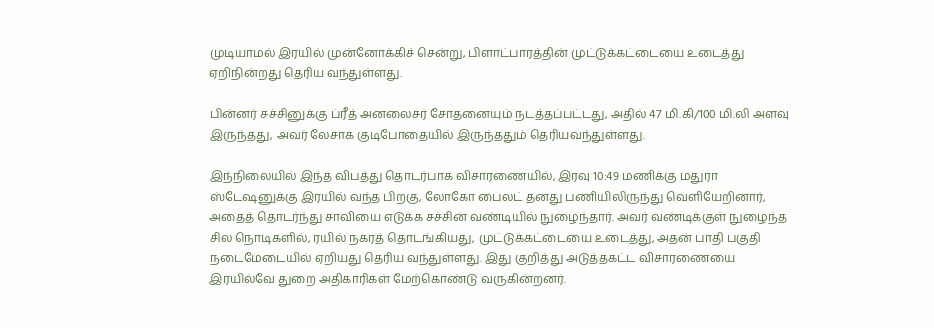முடியாமல் இரயில் முன்னோக்கிச் சென்று, பிளாட்பாரத்தின் முட்டுக்கட்டையை உடைத்து ஏறிநின்றது தெரிய வந்துள்ளது.

பின்னர் சச்சினுக்கு ப்ரீத் அனலைசர் சோதனையும் நடத்தப்பட்டது, அதில் 47 மி.கி/100 மி.லி அளவு இருந்தது, அவர் லேசாக குடிபோதையில் இருந்ததும் தெரியவந்துள்ளது.

இந்நிலையில் இந்த விபத்து தொடர்பாக விசாரணையில், இரவு 10:49 மணிக்கு மதுரா ஸ்டேஷனுக்கு இரயில் வந்த பிறகு, லோகோ பைலட் தனது பணியிலிருந்து வெளியேறினார், அதைத் தொடர்ந்து சாவியை எடுக்க சச்சின் வண்டியில் நுழைந்தார். அவர் வண்டிக்குள் நுழைந்த சில நொடிகளில், ரயில் நகரத் தொடங்கியது, முட்டுக்கட்டையை உடைத்து, அதன் பாதி பகுதி நடைமேடையில் ஏறியது தெரிய வந்துள்ளது. இது குறித்து அடுத்தகட்ட விசாரணையை இரயில்வே துறை அதிகாரிகள் மேற்கொண்டு வருகின்றனர்.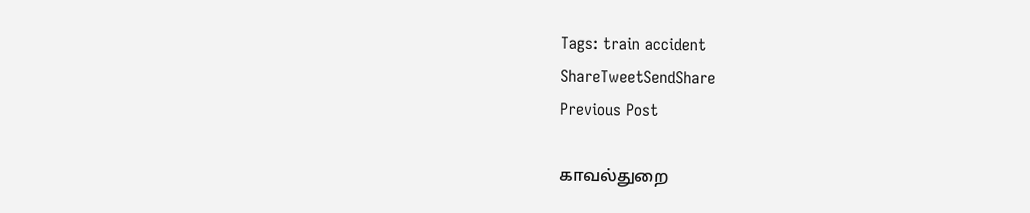Tags: train accident
ShareTweetSendShare
Previous Post

காவல்துறை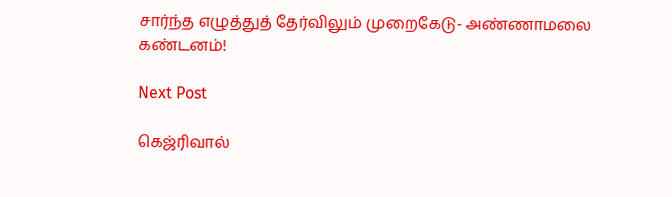சார்ந்த எழுத்துத் தேர்விலும் முறைகேடு- அண்ணாமலை கண்டனம்!

Next Post

கெஜ்ரிவால்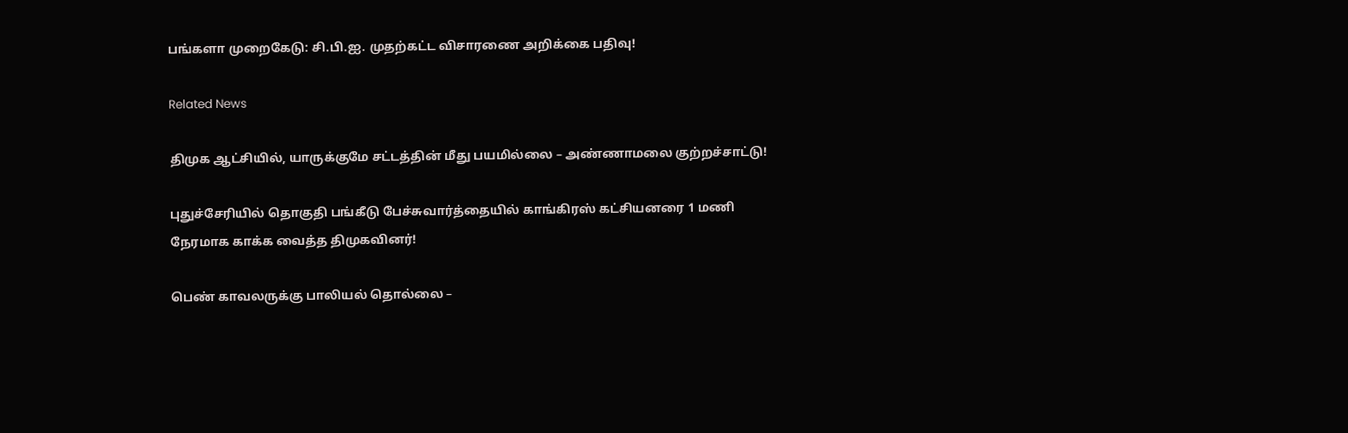பங்களா முறைகேடு: சி.பி.ஐ. முதற்கட்ட விசாரணை அறிக்கை பதிவு!

Related News

திமுக ஆட்சியில், யாருக்குமே சட்டத்தின் மீது பயமில்லை – அண்ணாமலை குற்றச்சாட்டு!

புதுச்சேரியில் தொகுதி பங்கீடு பேச்சுவார்த்தையில் காங்கிரஸ் கட்சியனரை 1 மணி நேரமாக காக்க வைத்த திமுகவினர்!

பெண் காவலருக்கு பாலியல் தொல்லை –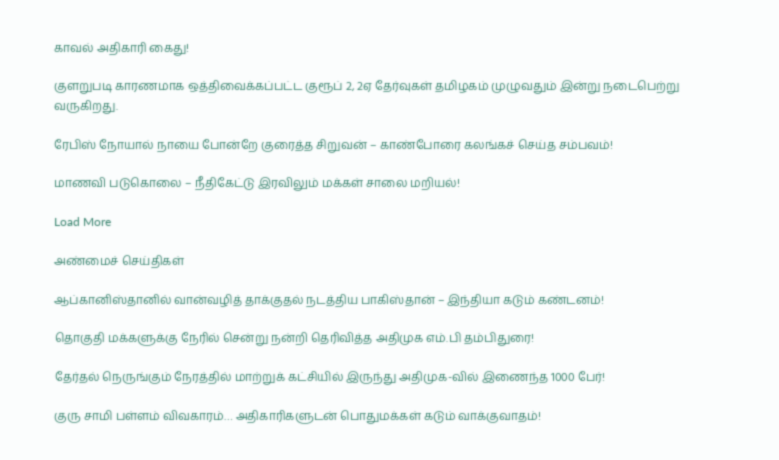காவல் அதிகாரி கைது!

குளறுபடி காரணமாக ஒத்திவைக்கப்பட்ட குரூப் 2, 2ஏ தேர்வுகள் தமிழகம் முழுவதும் இன்று நடைபெற்று வருகிறது.

ரேபிஸ் நோயால் நாயை போன்றே குரைத்த சிறுவன் – காண்போரை கலங்கச் செய்த சம்பவம்!

மாணவி படுகொலை – நீதிகேட்டு இரவிலும் மக்கள் சாலை மறியல்!

Load More

அண்மைச் செய்திகள்

ஆப்கானிஸ்தானில் வான்வழித் தாக்குதல் நடத்திய பாகிஸ்தான் – இந்தியா கடும் கண்டனம்!

தொகுதி மக்களுக்கு நேரில் சென்று நன்றி தெரிவித்த அதிமுக எம்.பி தம்பிதுரை!

தேர்தல் நெருங்கும் நேரத்தில் மாற்றுக் கட்சியில் இருந்து அதிமுக-வில் இணைந்த 1000 பேர்!

குரு சாமி பள்ளம் விவகாரம்… அதிகாரிகளுடன் பொதுமக்கள் கடும் வாக்குவாதம்!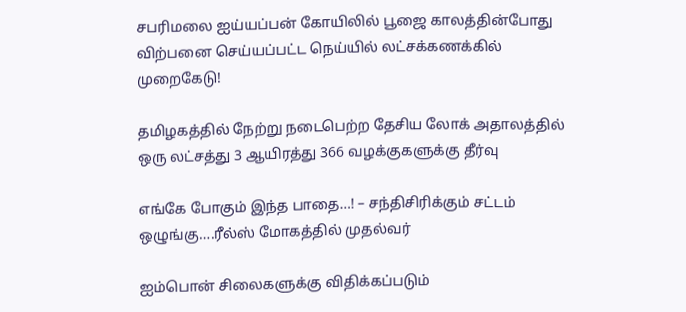சபரிமலை ஐய்யப்பன் கோயிலில் பூஜை காலத்தின்போது விற்பனை செய்யப்பட்ட நெய்யில் லட்சக்கணக்கில் முறைகேடு!

தமிழகத்தில் நேற்று நடைபெற்ற தேசிய லோக் அதாலத்தில் ஒரு லட்சத்து 3 ஆயிரத்து 366 வழக்குகளுக்கு தீர்வு

எங்கே போகும் இந்த பாதை…! – சந்திசிரிக்கும் சட்டம் ஒழுங்கு….ரீல்ஸ் மோகத்தில் முதல்வர்

ஐம்பொன் சிலைகளுக்கு விதிக்கப்படும்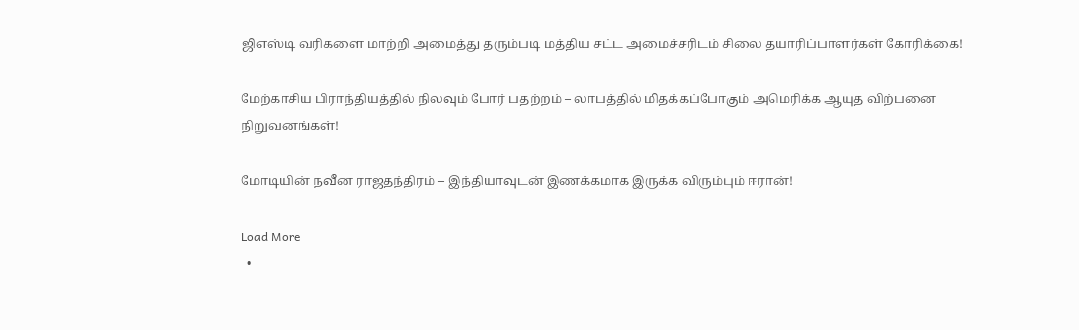ஜிஎஸ்டி வரிகளை மாற்றி அமைத்து தரும்படி மத்திய சட்ட அமைச்சரிடம் சிலை தயாரிப்பாளர்கள் கோரிக்கை!

மேற்காசிய பிராந்தியத்தில் நிலவும் போர் பதற்றம் – லாபத்தில் மிதக்கப்போகும் அமெரிக்க ஆயுத விற்பனை நிறுவனங்கள்!

மோடியின் நவீன ராஜதந்திரம் – இந்தியாவுடன் இணக்கமாக இருக்க விரும்பும் ஈரான்!

Load More
  •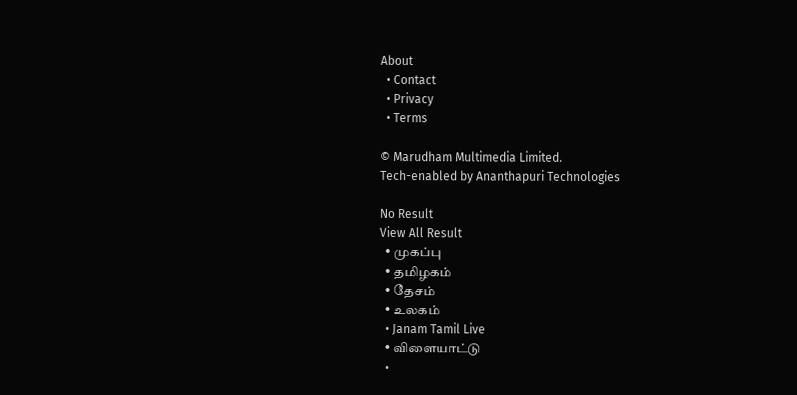About
  • Contact
  • Privacy
  • Terms

© Marudham Multimedia Limited.
Tech-enabled by Ananthapuri Technologies

No Result
View All Result
  • முகப்பு
  • தமிழகம்
  • தேசம்
  • உலகம்
  • Janam Tamil Live
  • விளையாட்டு
  •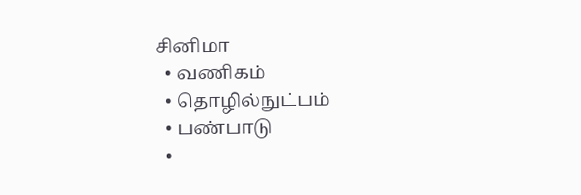சினிமா
  • வணிகம்
  • தொழில்நுட்பம்
  • பண்பாடு
  •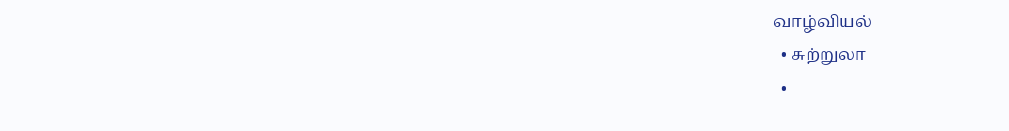வாழ்வியல்
  • சுற்றுலா
  •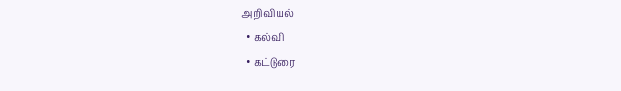அறிவியல்
  • கல்வி
  • கட்டுரை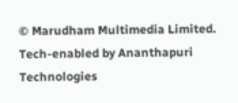© Marudham Multimedia Limited.
Tech-enabled by Ananthapuri Technologies